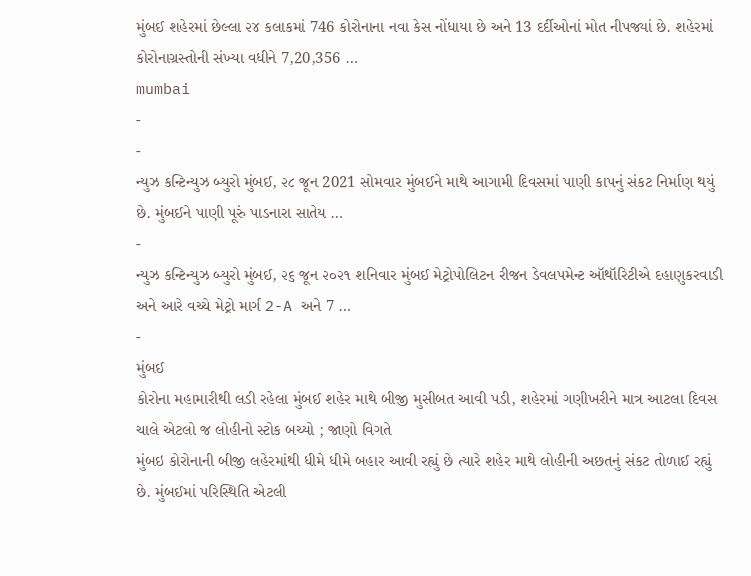મુંબઈ શહેરમાં છેલ્લા ૨૪ કલાકમાં 746 કોરોનાના નવા કેસ નોંધાયા છે અને 13 દર્દીઓનાં મોત નીપજ્યાં છે. શહેરમાં કોરોનાગ્રસ્તોની સંખ્યા વધીને 7,20,356 …
mumbai
-
-
ન્યુઝ કન્ટિન્યુઝ બ્યુરો મુંબઈ, ૨૮ જૂન 2021 સોમવાર મુંબઈને માથે આગામી દિવસમાં પાણી કાપનું સંકટ નિર્માણ થયું છે. મુંબઈને પાણી પૂરું પાડનારા સાતેય …
-
ન્યુઝ કન્ટિન્યુઝ બ્યુરો મુંબઈ, ૨૬ જૂન ૨૦૨૧ શનિવાર મુંબઈ મેટ્રોપોલિટન રીજન ડેવલપમેન્ટ ઑથૉરિટીએ દહાણુકરવાડી અને આરે વચ્ચે મેટ્રો માર્ગ 2-A અને 7 …
-
મુંબઈ
કોરોના મહામારીથી લડી રહેલા મુંબઈ શહેર માથે બીજી મુસીબત આવી પડી, શહેરમાં ગણીખરીને માત્ર આટલા દિવસ ચાલે એટલો જ લોહીનો સ્ટોક બચ્યો ; જાણો વિગતે
મુંબઇ કોરોનાની બીજી લહેરમાંથી ધીમે ધીમે બહાર આવી રહ્યું છે ત્યારે શહેર માથે લોહીની અછતનું સંકટ તોળાઈ રહ્યું છે. મુંબઈમાં પરિસ્થિતિ એટલી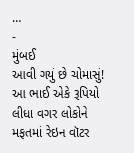…
-
મુંબઈ
આવી ગયું છે ચોમાસું! આ ભાઈ એકે રૂપિયો લીધા વગર લોકોને મફતમાં રેઇન વૉટર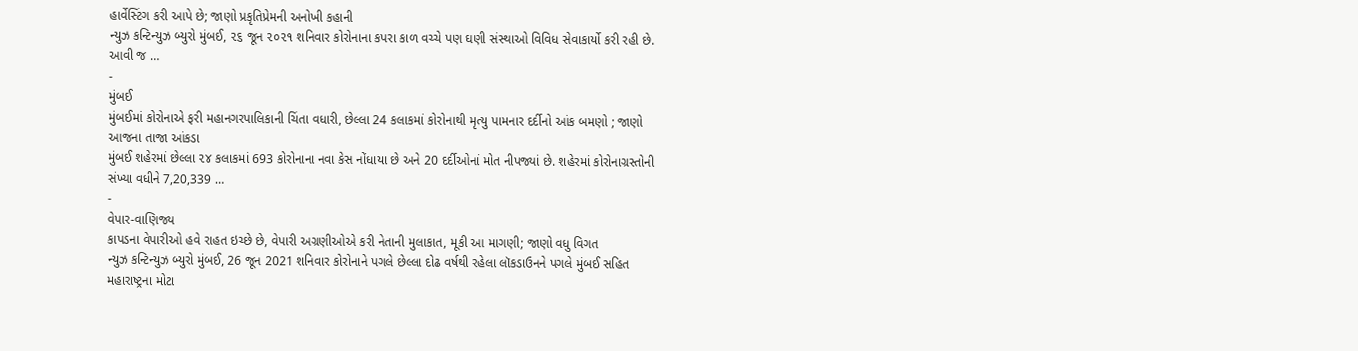હાર્વેસ્ટિંગ કરી આપે છે; જાણો પ્રકૃતિપ્રેમની અનોખી કહાની
ન્યુઝ કન્ટિન્યુઝ બ્યુરો મુંબઈ, ૨૬ જૂન ૨૦૨૧ શનિવાર કોરોનાના કપરા કાળ વચ્ચે પણ ઘણી સંસ્થાઓ વિવિધ સેવાકાર્યો કરી રહી છે. આવી જ …
-
મુંબઈ
મુંબઈમાં કોરોનાએ ફરી મહાનગરપાલિકાની ચિંતા વધારી, છેલ્લા 24 કલાકમાં કોરોનાથી મૃત્યુ પામનાર દર્દીનો આંક બમણો ; જાણો આજના તાજા આંકડા
મુંબઈ શહેરમાં છેલ્લા ૨૪ કલાકમાં 693 કોરોનાના નવા કેસ નોંધાયા છે અને 20 દર્દીઓનાં મોત નીપજ્યાં છે. શહેરમાં કોરોનાગ્રસ્તોની સંખ્યા વધીને 7,20,339 …
-
વેપાર-વાણિજ્ય
કાપડના વેપારીઓ હવે રાહત ઇચ્છે છે, વેપારી અગ્રણીઓએ કરી નેતાની મુલાકાત, મૂકી આ માગણી; જાણો વધુ વિગત
ન્યુઝ કન્ટિન્યુઝ બ્યુરો મુંબઈ, 26 જૂન 2021 શનિવાર કોરોનાને પગલે છેલ્લા દોઢ વર્ષથી રહેલા લૉકડાઉનને પગલે મુંબઈ સહિત મહારાષ્ટ્રના મોટા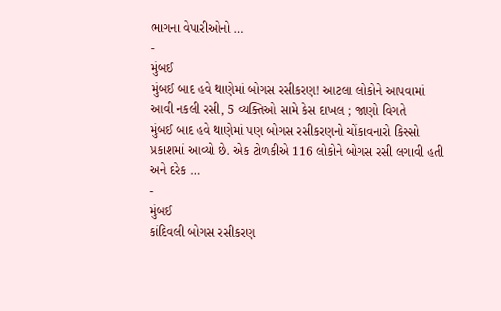ભાગના વેપારીઓનો …
-
મુંબઈ
મુંબઈ બાદ હવે થાણેમાં બોગસ રસીકરણ! આટલા લોકોને આપવામાં આવી નકલી રસી, 5 વ્યક્તિઓ સામે કેસ દાખલ ; જાણો વિગતે
મુંબઈ બાદ હવે થાણેમાં પણ બોગસ રસીકરણનો ચોંકાવનારો કિસ્સો પ્રકાશમાં આવ્યો છે. એક ટોળકીએ 116 લોકોને બોગસ રસી લગાવી હતી અને દરેક …
-
મુંબઈ
કાંદિવલી બોગસ રસીકરણ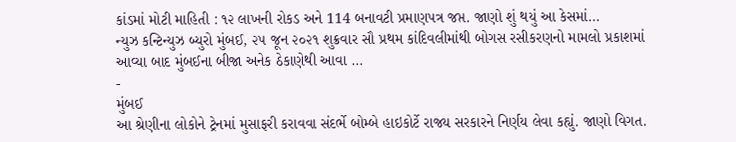કાંડમાં મોટી માહિતી : ૧૨ લાખની રોકડ અને 114 બનાવટી પ્રમાણપત્ર જપ્ત. જાણો શું થયું આ કેસમાં…
ન્યુઝ કન્ટિન્યુઝ બ્યુરો મુંબઈ, ૨૫ જૂન ૨૦૨૧ શુક્રવાર સૌ પ્રથમ કાંદિવલીમાંથી બોગસ રસીકરણનો મામલો પ્રકાશમાં આવ્યા બાદ મુંબઈના બીજા અનેક ઠેકાણેથી આવા …
-
મુંબઈ
આ શ્રેણીના લોકોને ટ્રેનમાં મુસાફરી કરાવવા સંદર્ભે બોમ્બે હાઇકોર્ટે રાજ્ય સરકારને નિર્ણય લેવા કહ્યું. જાણો વિગત.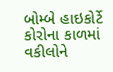બોમ્બે હાઇકોર્ટે કોરોના કાળમાં વકીલોને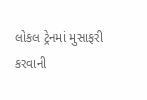લોકલ ટ્રેનમાં મુસાફરી કરવાની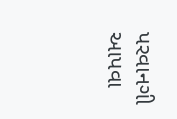પરવાનગી આપવા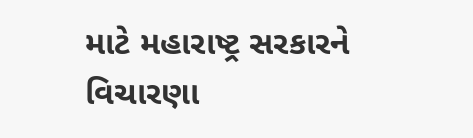માટે મહારાષ્ટ્ર સરકારને વિચારણા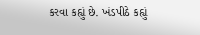કરવા કહ્યું છે. ખંડપીઠે કહ્યું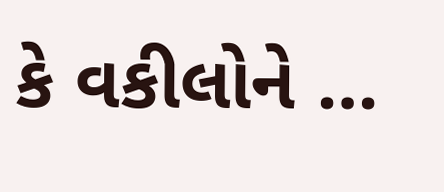કે વકીલોને …